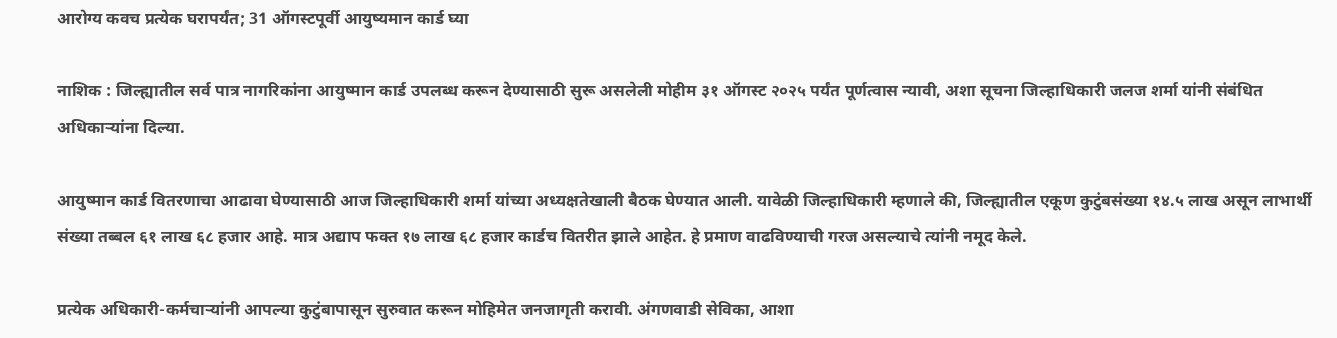आरोग्य कवच प्रत्येक घरापर्यंत; 31 ऑगस्टपूर्वी आयुष्यमान कार्ड घ्या

नाशिक : जिल्ह्यातील सर्व पात्र नागरिकांना आयुष्मान कार्ड उपलब्ध करून देण्यासाठी सुरू असलेली मोहीम ३१ ऑगस्ट २०२५ पर्यंत पूर्णत्वास न्यावी, अशा सूचना जिल्हाधिकारी जलज शर्मा यांनी संबंधित अधिकाऱ्यांना दिल्या.

आयुष्मान कार्ड वितरणाचा आढावा घेण्यासाठी आज जिल्हाधिकारी शर्मा यांच्या अध्यक्षतेखाली बैठक घेण्यात आली. यावेळी जिल्हाधिकारी म्हणाले की, जिल्ह्यातील एकूण कुटुंबसंख्या १४.५ लाख असून लाभार्थी संख्या तब्बल ६१ लाख ६८ हजार आहे. मात्र अद्याप फक्त १७ लाख ६८ हजार कार्डच वितरीत झाले आहेत. हे प्रमाण वाढविण्याची गरज असल्याचे त्यांनी नमूद केले.

प्रत्येक अधिकारी-कर्मचाऱ्यांनी आपल्या कुटुंबापासून सुरुवात करून मोहिमेत जनजागृती करावी. अंगणवाडी सेविका, आशा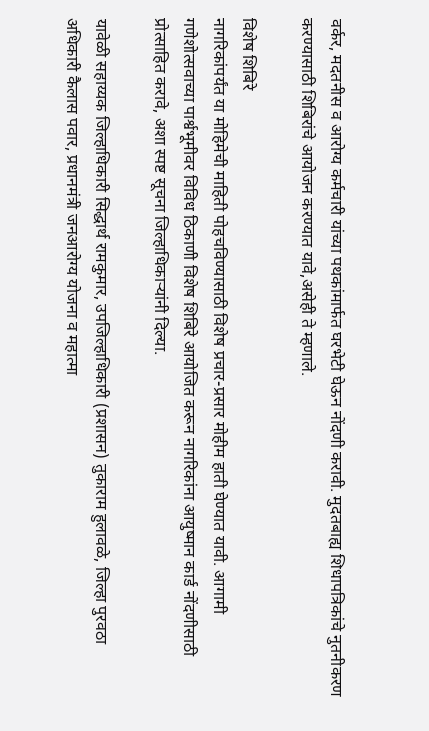वर्कर, मदतनीस व आरोग्य कर्मचारी यांच्या पथकांमार्फत घरभेटी घेऊन नोंदणी करावी. मुदतबाह्य शिधापत्रिकांचे नुतनीकरण करण्यासाठी शिबिरांचे आयोजन करण्यात यावे,असेही ते म्हणाले.

विशेष शिबिरे
नागरिकांपर्यंत या मोहिमेची माहिती पोहचविण्यासाठी विशेष प्रचार-प्रसार मोहीम हाती घेण्यात यावी. आगामी गणेशोत्सवाच्या पार्श्वभूमीवर विविध ठिकाणी विशेष शिबिरे आयोजित करून नागरिकांना आयुष्मान कार्ड नोंदणीसाठी प्रोत्साहित करावे, अशा स्पष्ट सूचना जिल्हाधिकाऱ्यांनी दिल्या.

यावेळी सहाय्यक जिल्हाधिकारी सिद्धार्थ रामकुमार, उपजिल्हाधिकारी (प्रशासन) तुकाराम हुलावळे, जिल्हा पुरवठा अधिकारी कैलास पवार, प्रधानमंत्री जनआरोग्य योजना व महात्मा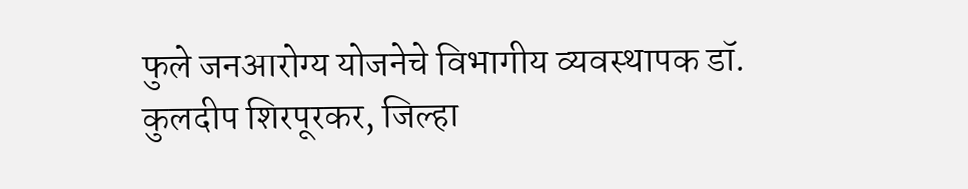फुले जनआरोग्य योजनेचे विभागीय व्यवस्थापक डॉ. कुलदीप शिरपूरकर, जिल्हा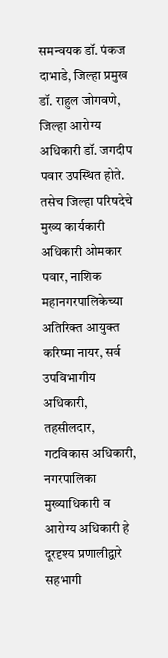समन्वयक डॉ. पंकज दाभाडे, जिल्हा प्रमुख डॉ. राहुल जोगवणे, जिल्हा आरोग्य अधिकारी डॉ. जगदीप पवार उपस्थित होते. तसेच जिल्हा परिषदेचे मुख्य कार्यकारी अधिकारी ओमकार पवार, नाशिक महानगरपालिकेच्या अतिरिक्त आयुक्त करिष्मा नायर, सर्व उपविभागीय अधिकारी, तहसीलदार, गटविकास अधिकारी, नगरपालिका मुख्याधिकारी व आरोग्य अधिकारी हे दूरदृश्य प्रणालीद्वारे सहभागी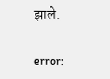झाले.

error: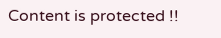Content is protected !!